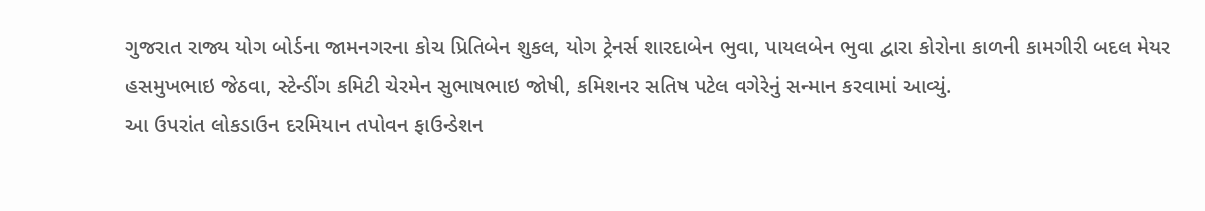ગુજરાત રાજ્ય યોગ બોર્ડના જામનગરના કોચ પ્રિતિબેન શુકલ, યોગ ટ્રેનર્સ શારદાબેન ભુવા, પાયલબેન ભુવા દ્વારા કોરોના કાળની કામગીરી બદલ મેયર હસમુખભાઇ જેઠવા, સ્ટેન્ડીંગ કમિટી ચેરમેન સુભાષભાઇ જોષી, કમિશનર સતિષ પટેલ વગેરેનું સન્માન કરવામાં આવ્યું.
આ ઉપરાંત લોકડાઉન દરમિયાન તપોવન ફાઉન્ડેશન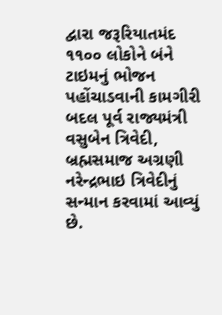દ્વારા જરૂરિયાતમંદ ૧૧૦૦ લોકોને બંને ટાઇમનું ભોજન પહોંચાડવાની કામગીરી બદલ પૂર્વ રાજ્યમંત્રી વસુબેન ત્રિવેદી, બ્રહ્મસમાજ અગ્રણી નરેન્દ્રભાઇ ત્રિવેદીનું સન્માન કરવામાં આવ્યું છે.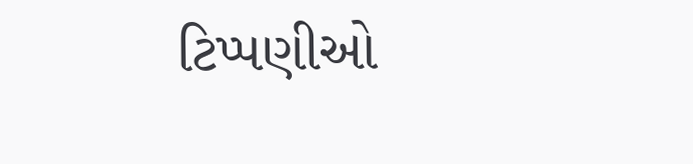ટિપ્પણીઓ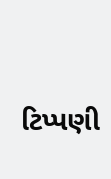ટિપ્પણી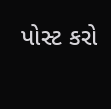પોસ્ટ કરો